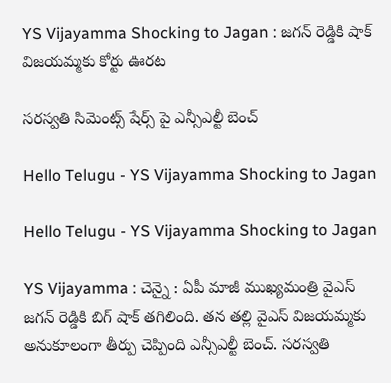YS Vijayamma Shocking to Jagan : జ‌గ‌న్ రెడ్డికి షాక్ విజ‌య‌మ్మ‌కు కోర్టు ఊర‌ట‌

స‌రస్వ‌తి సిమెంట్స్ షేర్స్ పై ఎన్సీఎల్టీ బెంచ్

Hello Telugu - YS Vijayamma Shocking to Jagan

Hello Telugu - YS Vijayamma Shocking to Jagan

YS Vijayamma : చెన్నై : ఏపీ మాజీ ముఖ్య‌మంత్రి వైఎస్ జ‌గ‌న్ రెడ్డికి బిగ్ షాక్ త‌గిలింది. త‌న త‌ల్లి వైఎస్ విజ‌య‌మ్మ‌కు అనుకూలంగా తీర్పు చెప్పింది ఎన్సీఎల్టీ బెంచ్. సరస్వతి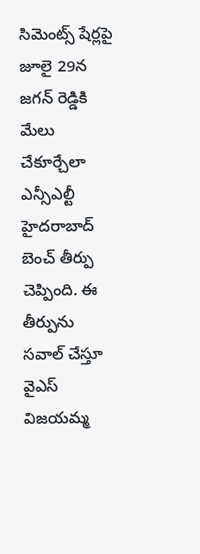సిమెంట్స్ షేర్లపై జూలై 29న జ‌గ‌న్ రెడ్డికి మేలు చేకూర్చేలా ఎన్సీఎల్టీ హైద‌రాబాద్ బెంచ్ తీర్పు చెప్పింది. ఈ తీర్పును స‌వాల్ చేస్తూ వైఎస్ విజ‌య‌మ్మ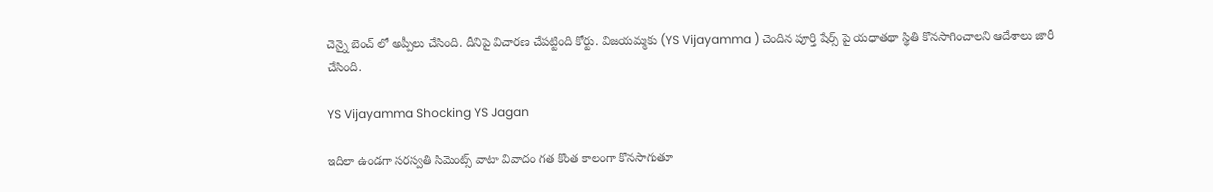చెన్నై బెంచ్ లో అప్పీలు చేసింది. దీనిపై విచార‌ణ చేప‌ట్టింది కోర్టు. విజయమ్మకు (YS Vijayamma ) చెందిన పూర్తి షేర్స్ పై యధాతథా స్థితి కొనసాగించాలని ఆదేశాలు జారీ చేసింది.

YS Vijayamma Shocking YS Jagan

ఇదిలా ఉండ‌గా సరస్వతి సిమెంట్స్ వాటా వివాదం గ‌త కొంత కాలంగా కొన‌సాగుతూ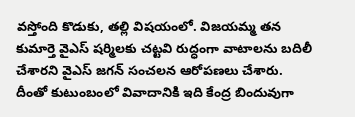వ‌స్తోంది కొడుకు, త‌ల్లి విష‌యంలో. విజయమ్మ తన కుమార్తె వైఎస్ షర్మిలకు చట్టవి రుద్ధంగా వాటాలను బదిలీ చేశారని వైఎస్ జగన్ సంచ‌ల‌న ఆరోప‌ణ‌లు చేశారు. దీంతో కుటుంబంలో వివాదానికి ఇది కేంద్ర బిందువుగా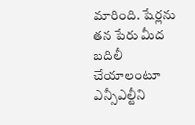మారింది. షేర్ల‌ను త‌న పేరు మీద బ‌దిలీ చేయాలంటూ ఎన్సీఎల్టీని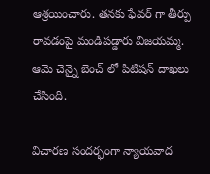ఆశ్ర‌యించారు. త‌న‌కు ఫేవ‌ర్ గా తీర్పు రావ‌డంపై మండిప‌డ్డారు విజ‌య‌మ్మ‌. ఆమె చెన్నై బెంచ్ లో పిటిష‌న్ దాఖ‌లు చేసింది.

విచార‌ణ సంద‌ర్భంగా న్యాయవాద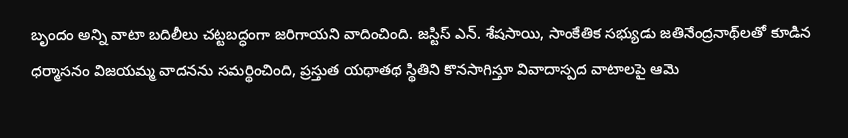బృందం అన్ని వాటా బదిలీలు చట్టబద్ధంగా జరిగాయని వాదించింది. జస్టిస్ ఎన్. శేషసాయి, సాంకేతిక సభ్యుడు జతినేంద్రనాథ్‌లతో కూడిన ధర్మాసనం విజయమ్మ వాదనను సమర్థించింది, ప్రస్తుత యథాతథ స్థితిని కొనసాగిస్తూ వివాదాస్పద వాటాలపై ఆమె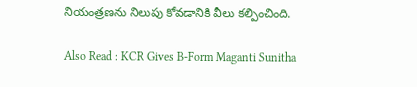నియంత్రణను నిలుపు కోవడానికి వీలు కల్పించింది.

Also Read : KCR Gives B-Form Maganti Sunitha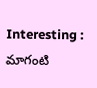Interesting : మాగంటి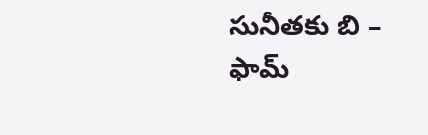సునీత‌కు బి – ఫామ్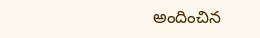అందించిన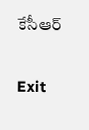కేసీఆర్

Exit